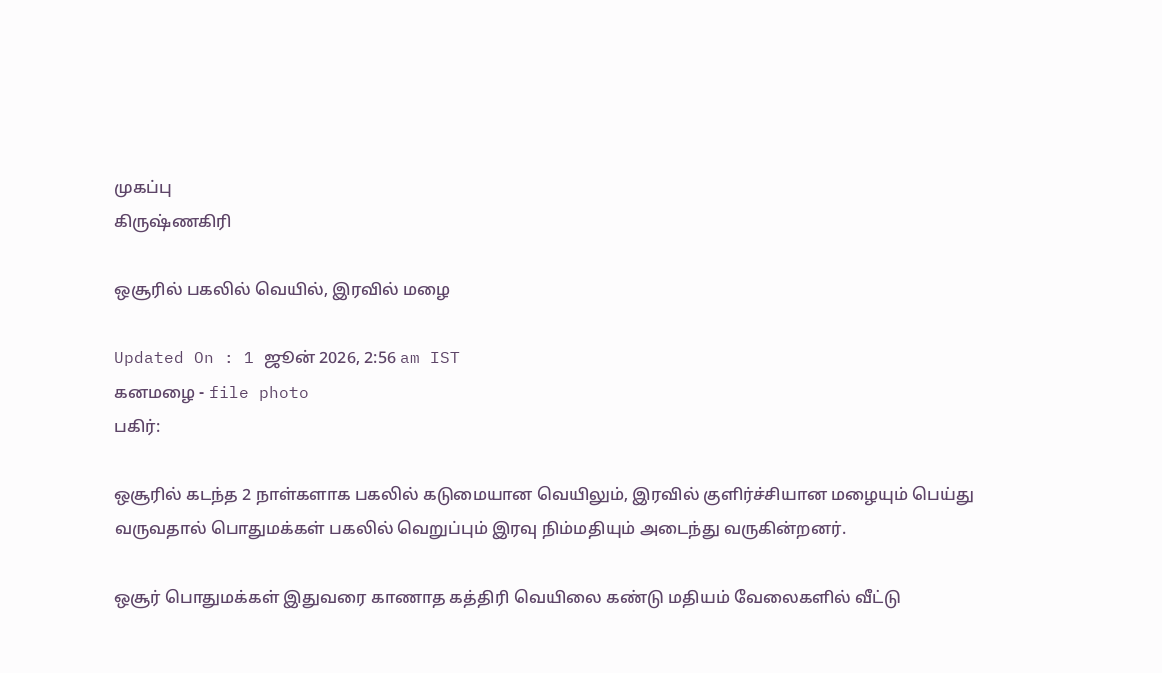முகப்பு
கிருஷ்ணகிரி

ஒசூரில் பகலில் வெயில், இரவில் மழை

Updated On : 1 ஜூன் 2026, 2:56 am IST
கனமழை - file photo
பகிர்:

ஒசூரில் கடந்த 2 நாள்களாக பகலில் கடுமையான வெயிலும், இரவில் குளிர்ச்சியான மழையும் பெய்து வருவதால் பொதுமக்கள் பகலில் வெறுப்பும் இரவு நிம்மதியும் அடைந்து வருகின்றனர்.

ஒசூர் பொதுமக்கள் இதுவரை காணாத கத்திரி வெயிலை கண்டு மதியம் வேலைகளில் வீட்டு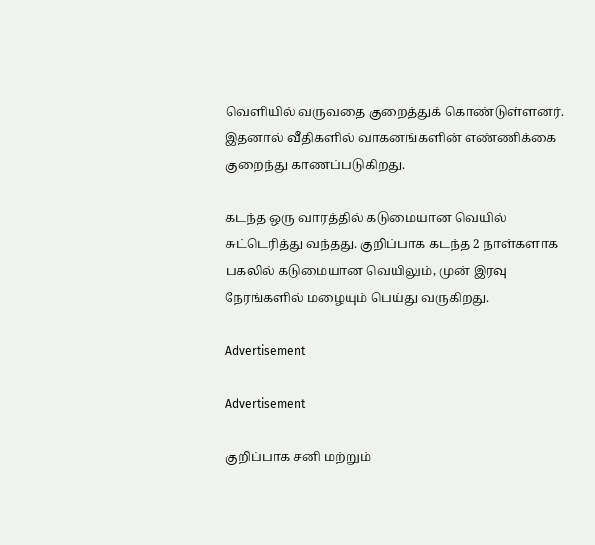வெளியில் வருவதை குறைத்துக் கொண்டுள்ளனர். இதனால் வீதிகளில் வாகனங்களின் எண்ணிக்கை குறைந்து காணப்படுகிறது.

கடந்த ஒரு வாரத்தில் கடுமையான வெயில் சுட்டெரித்து வந்தது. குறிப்பாக கடந்த 2 நாள்களாக பகலில் கடுமையான வெயிலும், முன் இரவு நேரங்களில் மழையும் பெய்து வருகிறது.

Advertisement

Advertisement

குறிப்பாக சனி மற்றும்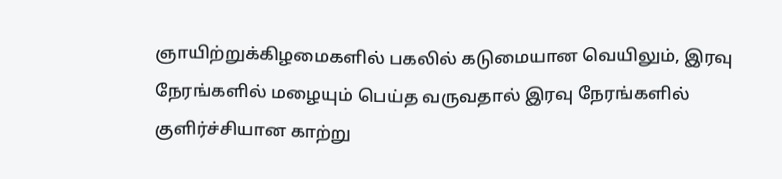ஞாயிற்றுக்கிழமைகளில் பகலில் கடுமையான வெயிலும், இரவு நேரங்களில் மழையும் பெய்த வருவதால் இரவு நேரங்களில் குளிர்ச்சியான காற்று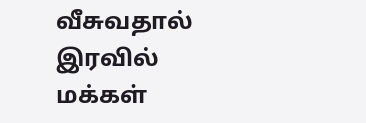வீசுவதால் இரவில் மக்கள்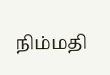நிம்மதி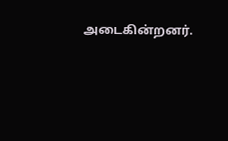அடைகின்றனர்.